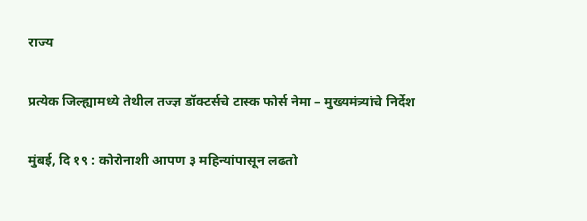राज्य

प्रत्येक जिल्ह्यामध्ये तेथील तज्ज्ञ डॉक्टर्सचे टास्क फोर्स नेमा – मुख्यमंत्र्यांचे निर्देश

मुंबई, दि १९ : कोरोनाशी आपण ३ महिन्यांपासून लढतो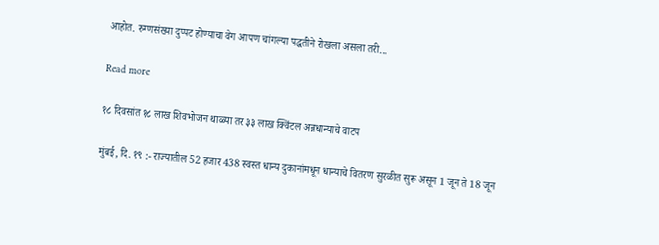आहोत. रुग्णसंख्या दुप्पट होण्याचा वेग आपण चांगल्या पद्धतीने रोखला असला तरी...

Read more

१८ दिवसांत १८ लाख शिवभोजन थाळ्या तर ३३ लाख क्विंटल अन्नधान्याचे वाटप

मुंबई, दि. १९ :- राज्यातील 52 हजार 438 स्वस्त धान्य दुकानांमधून धान्याचे वितरण सुरळीत सुरू असून 1 जून ते 18 जून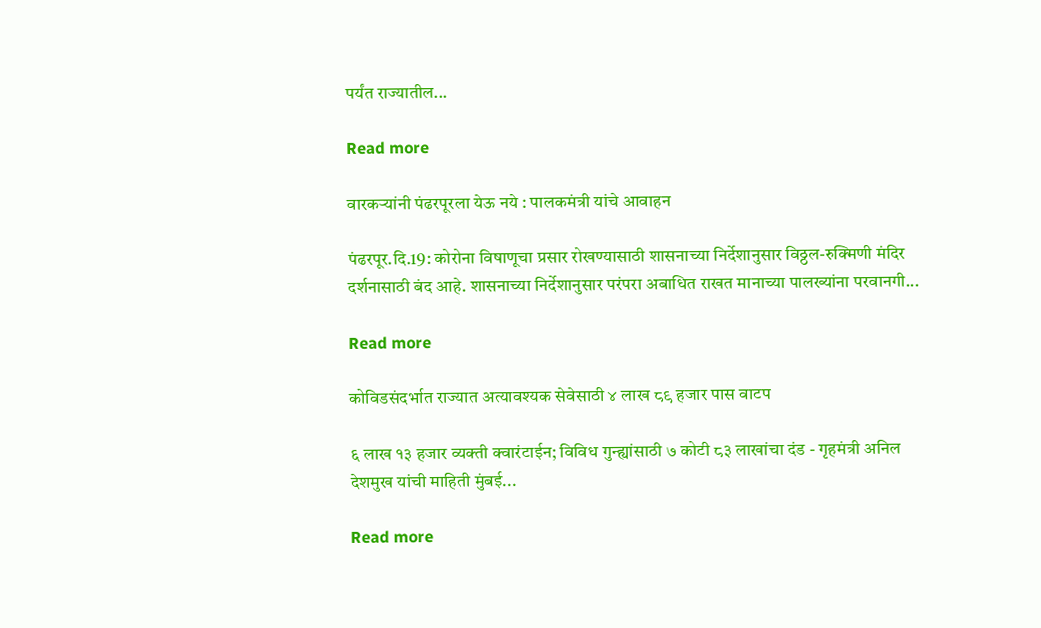पर्यंत राज्यातील...

Read more

वारकऱ्यांनी पंढरपूरला येऊ नये : पालकमंत्री यांचे आवाहन

पंढरपूर.दि.19: कोरोना विषाणूचा प्रसार रोखण्यासाठी शासनाच्या निर्देशानुसार विठ्ठल-रुक्मिणी मंदिर दर्शनासाठी बंद आहे. शासनाच्या निर्देशानुसार परंपरा अबाधित राखत मानाच्या पालख्यांना परवानगी...

Read more

कोविडसंदर्भात राज्यात अत्यावश्यक सेवेसाठी ४ लाख ८९ हजार पास वाटप

६ लाख १३ हजार व्यक्ती क्वारंटाईन; विविध गुन्ह्यांसाठी ७ कोटी ८३ लाखांचा दंड - गृहमंत्री अनिल देशमुख यांची माहिती मुंबई...

Read more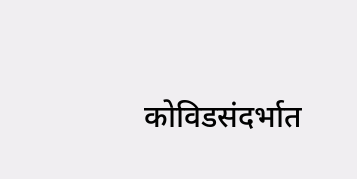कोविडसंदर्भात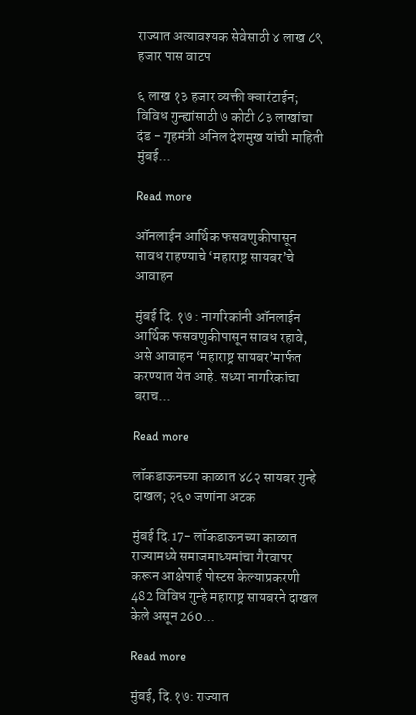राज्यात अत्यावश्यक सेवेसाठी ४ लाख ८९ हजार पास वाटप

६ लाख १३ हजार व्यक्ती क्वारंटाईन; विविध गुन्ह्यांसाठी ७ कोटी ८३ लाखांचा दंड - गृहमंत्री अनिल देशमुख यांची माहिती मुंबई...

Read more

ऑनलाईन आर्थिक फसवणुकीपासून सावध राहण्याचे ‘महाराष्ट्र सायबर’चे आवाहन

मुंबई दि. १७ : नागरिकांनी ऑनलाईन आर्थिक फसवणुकीपासून सावध रहावे, असे आवाहन ‘महाराष्ट्र सायबर’मार्फत करण्यात येत आहे. सध्या नागरिकांचा बराच...

Read more

लॉकडाऊनच्या काळात ४८२ सायबर गुन्हे दाखल; २६० जणांना अटक

मुंबई दि.17- लॉकडाऊनच्या काळात राज्यामध्ये समाजमाध्यमांचा गैरवापर करून आक्षेपार्ह पोस्टस केल्याप्रकरणी 482 विविध गुन्हे महाराष्ट्र सायबरने दाखल केले असून 260...

Read more

मुंबई, दि.१७: राज्यात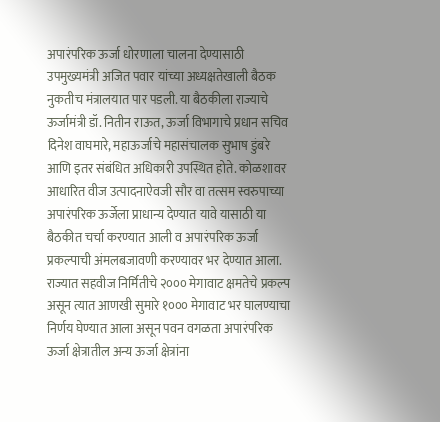अपारंपरिक ऊर्जा धोरणाला चालना देण्यासाठी उपमुख्यमंत्री अजित पवार यांच्या अध्यक्षतेखाली बैठक नुकतीच मंत्रालयात पार पडली. या बैठकीला राज्याचे ऊर्जामंत्री डॉ. नितीन राऊत, ऊर्जा विभागाचे प्रधान सचिव दिनेश वाघमारे, महाऊर्जाचे महासंचालक सुभाष डुंबरे आणि इतर संबंधित अधिकारी उपस्थित होते. कोळशावर आधारित वीज उत्पादनाऐवजी सौर वा तत्सम स्वरुपाच्या अपारंपरिक ऊर्जेला प्राधान्य देण्यात यावे यासाठी या बैठकीत चर्चा करण्यात आली व अपारंपरिक ऊर्जा प्रकल्पाची अंमलबजावणी करण्यावर भर देण्यात आला. राज्यात सहवीज निर्मितीचे २००० मेगावाट क्षमतेचे प्रकल्प असून त्यात आणखी सुमारे १००० मेगावाट भर घालण्याचा निर्णय घेण्यात आला असून पवन वगळता अपारंपरिक ऊर्जा क्षेत्रातील अन्य ऊर्जा क्षेत्रांना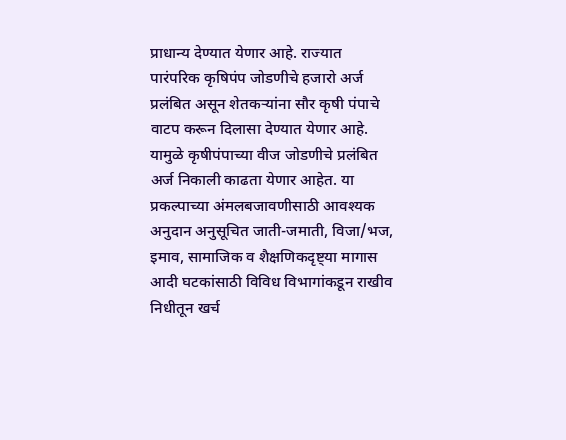प्राधान्य देण्यात येणार आहे. राज्यात पारंपरिक कृषिपंप जोडणीचे हजारो अर्ज प्रलंबित असून शेतकऱ्यांना सौर कृषी पंपाचे वाटप करून दिलासा देण्यात येणार आहे. यामुळे कृषीपंपाच्या वीज जोडणीचे प्रलंबित अर्ज निकाली काढता येणार आहेत. या प्रकल्पाच्या अंमलबजावणीसाठी आवश्यक अनुदान अनुसूचित जाती-जमाती, विजा/भज, इमाव, सामाजिक व शैक्षणिकदृष्ट्या मागास आदी घटकांसाठी विविध विभागांकडून राखीव निधीतून खर्च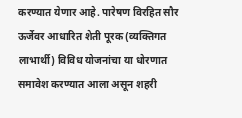करण्यात येणार आहे. पारेषण विरहित सौर ऊर्जेवर आधारित शेती पूरक (व्यक्तिगत लाभार्थी) विविध योजनांचा या धोरणात समावेश करण्यात आला असून शहरी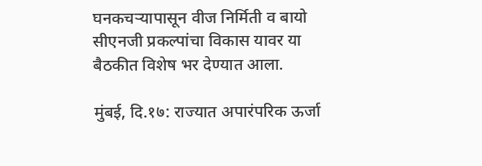घनकचऱ्यापासून वीज निर्मिती व बायो सीएनजी प्रकल्पांचा विकास यावर या बैठकीत विशेष भर देण्यात आला.

मुंबई, दि.१७: राज्यात अपारंपरिक ऊर्जा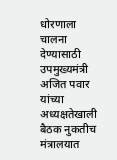धोरणाला चालना देण्यासाठी उपमुख्यमंत्री अजित पवार यांच्या अध्यक्षतेखाली बैठक नुकतीच मंत्रालयात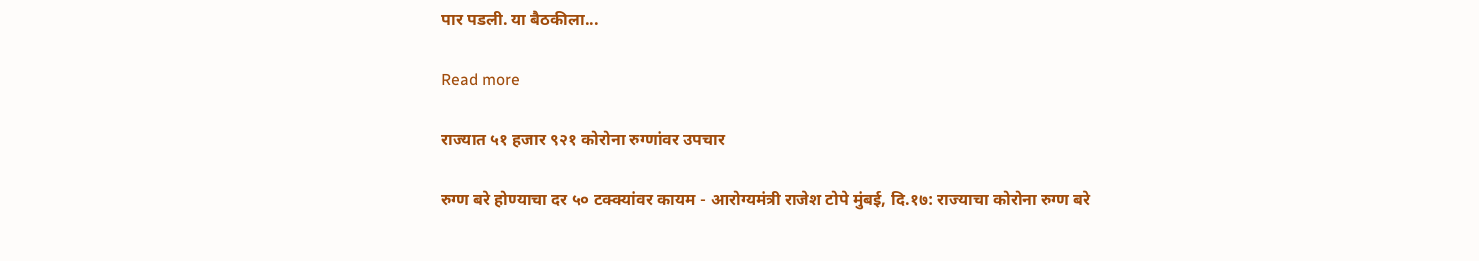पार पडली. या बैठकीला...

Read more

राज्यात ५१ हजार ९२१ कोरोना रुग्णांवर उपचार

रुग्ण बरे होण्याचा दर ५० टक्क्यांवर कायम - आरोग्यमंत्री राजेश टोपे मुंबई, दि.१७: राज्याचा कोरोना रुग्ण बरे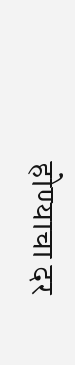होण्याचा दर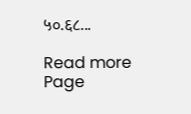५०.६८...

Read more
Page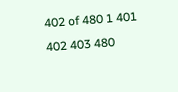402 of 480 1 401 402 403 480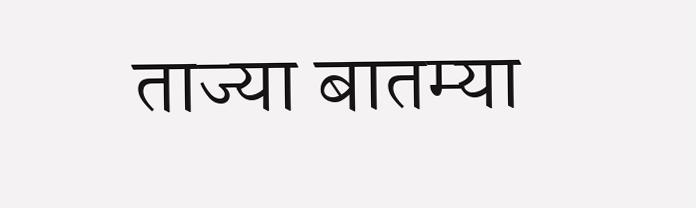ताज्या बातम्या